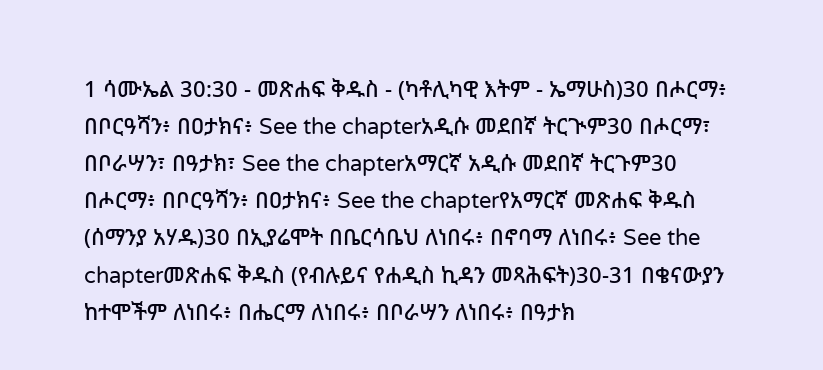1 ሳሙኤል 30:30 - መጽሐፍ ቅዱስ - (ካቶሊካዊ እትም - ኤማሁስ)30 በሖርማ፥ በቦርዓሻን፥ በዐታክና፥ See the chapterአዲሱ መደበኛ ትርጒም30 በሖርማ፣ በቦራሣን፣ በዓታክ፣ See the chapterአማርኛ አዲሱ መደበኛ ትርጉም30 በሖርማ፥ በቦርዓሻን፥ በዐታክና፥ See the chapterየአማርኛ መጽሐፍ ቅዱስ (ሰማንያ አሃዱ)30 በኢያሬሞት በቤርሳቤህ ለነበሩ፥ በኖባማ ለነበሩ፥ See the chapterመጽሐፍ ቅዱስ (የብሉይና የሐዲስ ኪዳን መጻሕፍት)30-31 በቄናውያን ከተሞችም ለነበሩ፥ በሔርማ ለነበሩ፥ በቦራሣን ለነበሩ፥ በዓታክ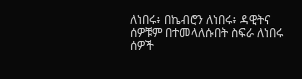ለነበሩ፥ በኬብሮን ለነበሩ፥ ዳዊትና ሰዎቹም በተመላለሱበት ስፍራ ለነበሩ ሰዎች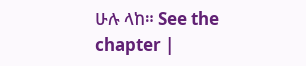ሁሉ ላከ። See the chapter |